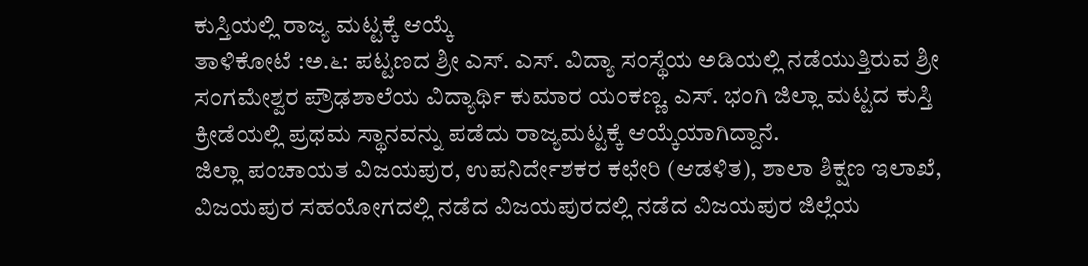ಕುಸ್ತಿಯಲ್ಲಿ ರಾಜ್ಯ ಮಟ್ಟಕ್ಕೆ ಆಯ್ಕೆ
ತಾಳಿಕೋಟೆ :ಅ.೬: ಪಟ್ಟಣದ ಶ್ರೀ ಎಸ್. ಎಸ್. ವಿದ್ಯಾ ಸಂಸ್ಥೆಯ ಅಡಿಯಲ್ಲಿ ನಡೆಯುತ್ತಿರುವ ಶ್ರೀ ಸಂಗಮೇಶ್ವರ ಪ್ರೌಢಶಾಲೆಯ ವಿದ್ಯಾರ್ಥಿ ಕುಮಾರ ಯಂಕಣ್ಣ. ಎಸ್. ಭಂಗಿ ಜಿಲ್ಲಾ ಮಟ್ಟದ ಕುಸ್ತಿ ಕ್ರೀಡೆಯಲ್ಲಿ ಪ್ರಥಮ ಸ್ಥಾನವನ್ನು ಪಡೆದು ರಾಜ್ಯಮಟ್ಟಕ್ಕೆ ಆಯ್ಕೆಯಾಗಿದ್ದಾನೆ.
ಜಿಲ್ಲಾ ಪಂಚಾಯತ ವಿಜಯಪುರ, ಉಪನಿರ್ದೇಶಕರ ಕಛೇರಿ (ಆಡಳಿತ), ಶಾಲಾ ಶಿಕ್ಷಣ ಇಲಾಖೆ, ವಿಜಯಪುರ ಸಹಯೋಗದಲ್ಲಿ ನಡೆದ ವಿಜಯಪುರದಲ್ಲಿ ನಡೆದ ವಿಜಯಪುರ ಜಿಲ್ಲೆಯ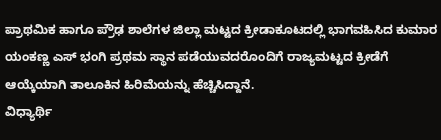ಪ್ರಾಥಮಿಕ ಹಾಗೂ ಪ್ರೌಢ ಶಾಲೆಗಳ ಜಿಲ್ಲಾ ಮಟ್ಟದ ಕ್ರೀಡಾಕೂಟದಲ್ಲಿ ಭಾಗವಹಿಸಿದ ಕುಮಾರ ಯಂಕಣ್ಣ ಎಸ್ ಭಂಗಿ ಪ್ರಥಮ ಸ್ಥಾನ ಪಡೆಯುವದರೊಂದಿಗೆ ರಾಜ್ಯಮಟ್ಟದ ಕ್ರೀಡೆಗೆ ಆಯ್ಕೆಯಾಗಿ ತಾಲೂಕಿನ ಹಿರಿಮೆಯನ್ನು ಹೆಚ್ಚಿಸಿದ್ದಾನೆ.
ವಿಧ್ಯಾರ್ಥಿ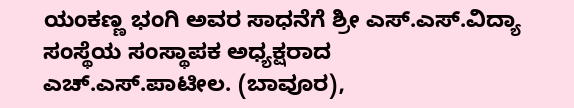ಯಂಕಣ್ಣ ಭಂಗಿ ಅವರ ಸಾಧನೆಗೆ ಶ್ರೀ ಎಸ್.ಎಸ್.ವಿದ್ಯಾ ಸಂಸ್ಥೆಯ ಸಂಸ್ಥಾಪಕ ಅಧ್ಯಕ್ಷರಾದ ಎಚ್.ಎಸ್.ಪಾಟೀಲ. (ಬಾವೂರ),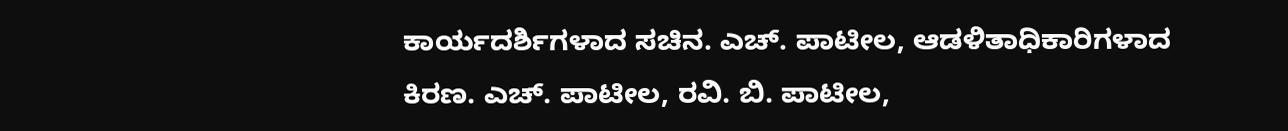ಕಾರ್ಯದರ್ಶಿಗಳಾದ ಸಚಿನ. ಎಚ್. ಪಾಟೀಲ, ಆಡಳಿತಾಧಿಕಾರಿಗಳಾದ ಕಿರಣ. ಎಚ್. ಪಾಟೀಲ, ರವಿ. ಬಿ. ಪಾಟೀಲ,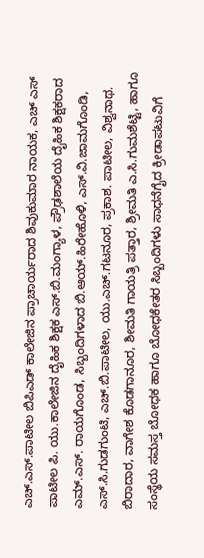ಎಚ್.ಎಸ್.ಪಾಟೀಲ ಬಿಪಿಎಡ್ ಕಾಲೇಜಿನ ಪ್ರಾಚಾರ್ಯರಾದ ಶಿವುಕುಮಾರ ನಾಯಕ, ಎಚ್ ಎಸ್ ಪಾಟೀಲ ಪಿ. ಯು.ಕಾಲೇಜಿನ ದೈಹಿಕ ಶಿಕ್ಷಕ ಎಸ್.ಬಿ.ಮಂಗ್ಯಾಳ, ಪ್ರೌಢಶಾಲೆಯ ದೈಹಿಕ ಶಿಕ್ಷಕರಾದ ಎಮ್.ಎಸ್. ರಾಯಗೊಂಡ, ಸಿಬ್ಬಂದಿಗಳಾದ ಬಿ.ಆಯ್.ಹಿರೇಹೊಳಿ, ಎಸ್.ವಿ.ಜಾಮಗೊಂಡಿ, ಎಸ್.ಸಿ.ಗುಡಗುಂಟಿ, ಎಚ್.ಬಿ.ಪಾಟೀಲ, ಯು.ಎಚ್.ಗಟನೂರ, ಪ್ರಕಾಶ. ಪಾಟೀಲ, ವಿಶ್ವನಾಥ. ಬಿರಾದಾರ, ವಾಗೇಶ ಕೊಡಗಾನೂರ, ಶೀಮತಿ ಗಾಯತ್ರಿ ಪತ್ತಾರ, ಶ್ರೀಮತಿ ಎ.ಸಿ.ಗುಮಶೆಟ್ಟಿ, ಹಾಗೂ ಸಂಸ್ಥೆಯ ಸಮಸ್ತ ಬೋಧಕ ಹಾಗೂ ಬೋಧಕೇತರ ಸಿಬ್ಬಂದಿಗಳು ಸಾಧನೆಗೈದ ಕ್ರೀಡಾಪಟುವಿಗೆ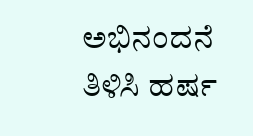ಅಭಿನಂದನೆ ತಿಳಿಸಿ ಹರ್ಷ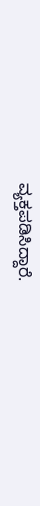ವ್ಯಕ್ತಪಡಿಸಿದ್ದಾರೆ.